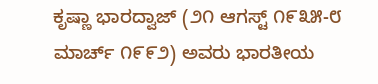ಕೃಷ್ಣಾ ಭಾರದ್ವಾಜ್ (೨೧ ಆಗಸ್ಟ್ ೧೯೩೫-೮ ಮಾರ್ಚ್ ೧೯೯೨) ಅವರು ಭಾರತೀಯ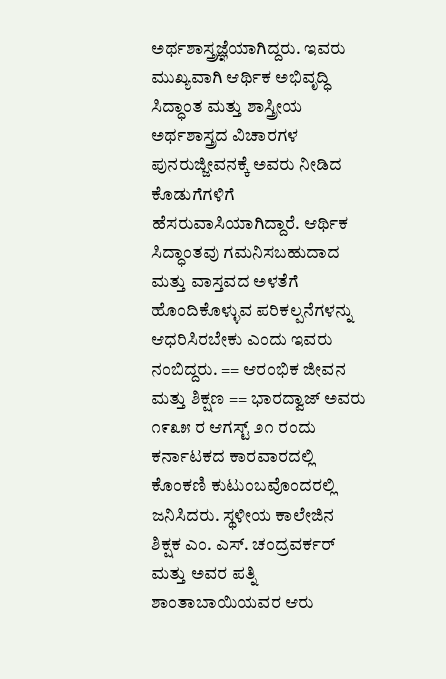ಅರ್ಥಶಾಸ್ತ್ರಜ್ಞೆಯಾಗಿದ್ದರು. ಇವರು ಮುಖ್ಯವಾಗಿ ಆರ್ಥಿಕ ಅಭಿವೃದ್ಧಿ ಸಿದ್ಧಾಂತ ಮತ್ತು ಶಾಸ್ತ್ರೀಯ ಅರ್ಥಶಾಸ್ತ್ರದ ವಿಚಾರಗಳ ಪುನರುಜ್ಜೀವನಕ್ಕೆ ಅವರು ನೀಡಿದ ಕೊಡುಗೆಗಳಿಗೆ ಹೆಸರುವಾಸಿಯಾಗಿದ್ದಾರೆ. ಆರ್ಥಿಕ ಸಿದ್ಧಾಂತವು ಗಮನಿಸಬಹುದಾದ ಮತ್ತು ವಾಸ್ತವದ ಅಳತೆಗೆ ಹೊಂದಿಕೊಳ್ಳುವ ಪರಿಕಲ್ಪನೆಗಳನ್ನು ಆಧರಿಸಿರಬೇಕು ಎಂದು ಇವರು ನಂಬಿದ್ದರು. == ಆರಂಭಿಕ ಜೀವನ ಮತ್ತು ಶಿಕ್ಷಣ == ಭಾರದ್ವಾಜ್ ಅವರು ೧೯೩೫ ರ ಆಗಸ್ಟ್ ೨೧ ರಂದು ಕರ್ನಾಟಕದ ಕಾರವಾರದಲ್ಲಿ ಕೊಂಕಣಿ ಕುಟುಂಬವೊಂದರಲ್ಲಿ ಜನಿಸಿದರು. ಸ್ಥಳೀಯ ಕಾಲೇಜಿನ ಶಿಕ್ಷಕ ಎಂ. ಎಸ್. ಚಂದ್ರವರ್ಕರ್ ಮತ್ತು ಅವರ ಪತ್ನಿ ಶಾಂತಾಬಾಯಿಯವರ ಆರು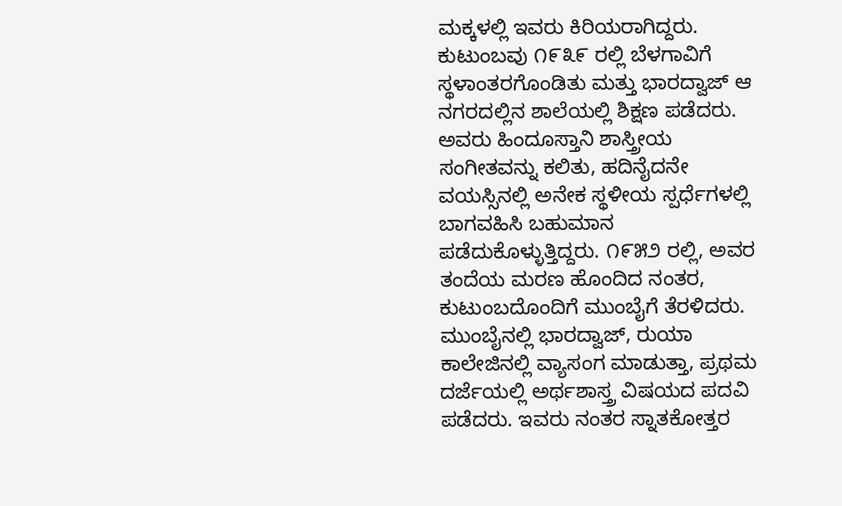ಮಕ್ಕಳಲ್ಲಿ ಇವರು ಕಿರಿಯರಾಗಿದ್ದರು. ಕುಟುಂಬವು ೧೯೩೯ ರಲ್ಲಿ ಬೆಳಗಾವಿಗೆ ಸ್ಥಳಾಂತರಗೊಂಡಿತು ಮತ್ತು ಭಾರದ್ವಾಜ್ ಆ ನಗರದಲ್ಲಿನ ಶಾಲೆಯಲ್ಲಿ ಶಿಕ್ಷಣ ಪಡೆದರು. ಅವರು ಹಿಂದೂಸ್ತಾನಿ ಶಾಸ್ತ್ರೀಯ ಸಂಗೀತವನ್ನು ಕಲಿತು, ಹದಿನೈದನೇ ವಯಸ್ಸಿನಲ್ಲಿ ಅನೇಕ ಸ್ಥಳೀಯ ಸ್ಪರ್ಧೆಗಳಲ್ಲಿ ಬಾಗವಹಿಸಿ ಬಹುಮಾನ ಪಡೆದುಕೊಳ್ಳುತ್ತಿದ್ದರು. ೧೯೫೨ ರಲ್ಲಿ, ಅವರ ತಂದೆಯ ಮರಣ ಹೊಂದಿದ ನಂತರ, ಕುಟುಂಬದೊಂದಿಗೆ ಮುಂಬೈಗೆ ತೆರಳಿದರು. ಮುಂಬೈನಲ್ಲಿ ಭಾರದ್ವಾಜ್, ರುಯಾ ಕಾಲೇಜಿನಲ್ಲಿ ವ್ಯಾಸಂಗ ಮಾಡುತ್ತಾ, ಪ್ರಥಮ ದರ್ಜೆಯಲ್ಲಿ ಅರ್ಥಶಾಸ್ತ್ರ ವಿಷಯದ ಪದವಿ ಪಡೆದರು. ಇವರು ನಂತರ ಸ್ನಾತಕೋತ್ತರ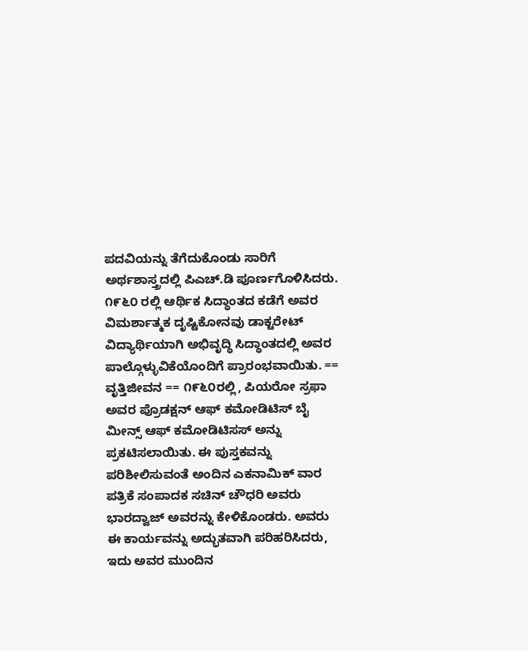ಪದವಿಯನ್ನು ತೆಗೆದುಕೊಂಡು ಸಾರಿಗೆ ಅರ್ಥಶಾಸ್ತ್ರದಲ್ಲಿ ಪಿಎಚ್‌.ಡಿ ಪೂರ್ಣಗೊಳಿಸಿದರು. ೧೯೬೦ ರಲ್ಲಿ ಆರ್ಥಿಕ ಸಿದ್ಧಾಂತದ ಕಡೆಗೆ ಅವರ ವಿಮರ್ಶಾತ್ಮಕ ದೃಷ್ಟಿಕೋನವು ಡಾಕ್ಟರೇಟ್ ವಿದ್ಯಾರ್ಥಿಯಾಗಿ ಅಭಿವೃದ್ಧಿ ಸಿದ್ಧಾಂತದಲ್ಲಿ ಅವರ ಪಾಲ್ಗೊಳ್ಳುವಿಕೆಯೊಂದಿಗೆ ಪ್ರಾರಂಭವಾಯಿತು. == ವೃತ್ತಿಜೀವನ == ೧೯೬೦ರಲ್ಲಿ, ಪಿಯರೋ ಸ್ರಫಾ ಅವರ ಪ್ರೊಡಕ್ಷನ್ ಆಫ್ ಕಮೋಡಿಟಿಸ್ ಬೈ ಮೀನ್ಸ್ ಆಫ್ ಕಮೋಡಿಟಿಸಸ್ ಅನ್ನು ಪ್ರಕಟಿಸಲಾಯಿತು. ಈ ಪುಸ್ತಕವನ್ನು ಪರಿಶೀಲಿಸುವಂತೆ ಅಂದಿನ ಎಕನಾಮಿಕ್ ವಾರ ಪತ್ರಿಕೆ ಸಂಪಾದಕ ಸಚಿನ್ ಚೌಧರಿ ಅವರು ಭಾರದ್ವಾಜ್ ಅವರನ್ನು ಕೇಳಿಕೊಂಡರು. ಅವರು ಈ ಕಾರ್ಯವನ್ನು ಅದ್ಭುತವಾಗಿ ಪರಿಹರಿಸಿದರು, ಇದು ಅವರ ಮುಂದಿನ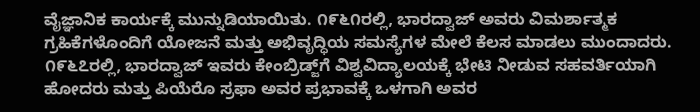ವೈಜ್ಞಾನಿಕ ಕಾರ್ಯಕ್ಕೆ ಮುನ್ನುಡಿಯಾಯಿತು. ೧೯೬೧ರಲ್ಲಿ, ಭಾರದ್ವಾಜ್ ಅವರು ವಿಮರ್ಶಾತ್ಮಕ ಗ್ರಹಿಕೆಗಳೊಂದಿಗೆ ಯೋಜನೆ ಮತ್ತು ಅಭಿವೃದ್ಧಿಯ ಸಮಸ್ಯೆಗಳ ಮೇಲೆ ಕೆಲಸ ಮಾಡಲು ಮುಂದಾದರು. ೧೯೬೭ರಲ್ಲಿ, ಭಾರದ್ವಾಜ್ ಇವರು ಕೇಂಬ್ರಿಡ್ಜ್‌ಗೆ ವಿಶ್ವವಿದ್ಯಾಲಯಕ್ಕೆ ಭೇಟಿ ನೀಡುವ ಸಹವರ್ತಿಯಾಗಿ ಹೋದರು ಮತ್ತು ಪಿಯೆರೊ ಸ್ರಫಾ ಅವರ ಪ್ರಭಾವಕ್ಕೆ ಒಳಗಾಗಿ ಅವರ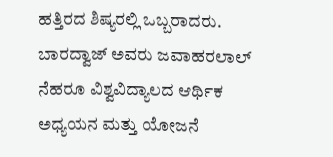ಹತ್ತಿರದ ಶಿಷ್ಯರಲ್ಲಿ ಒಬ್ಬರಾದರು. ಬಾರದ್ವಾಜ್ ಅವರು ಜವಾಹರಲಾಲ್ ನೆಹರೂ ವಿಶ್ವವಿದ್ಯಾಲದ ಆರ್ಥಿಕ ಅಧ್ಯಯನ ಮತ್ತು ಯೋಜನೆ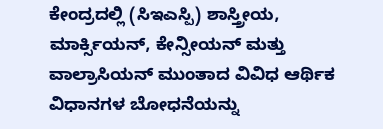ಕೇಂದ್ರದಲ್ಲಿ (ಸಿಇಎಸ್ಪಿ) ಶಾಸ್ತ್ರೀಯ, ಮಾರ್ಕ್ಸಿಯನ್, ಕೇನ್ಸೀಯನ್ ಮತ್ತು ವಾಲ್ರಾಸಿಯನ್ ಮುಂತಾದ ವಿವಿಧ ಆರ್ಥಿಕ ವಿಧಾನಗಳ ಬೋಧನೆಯನ್ನು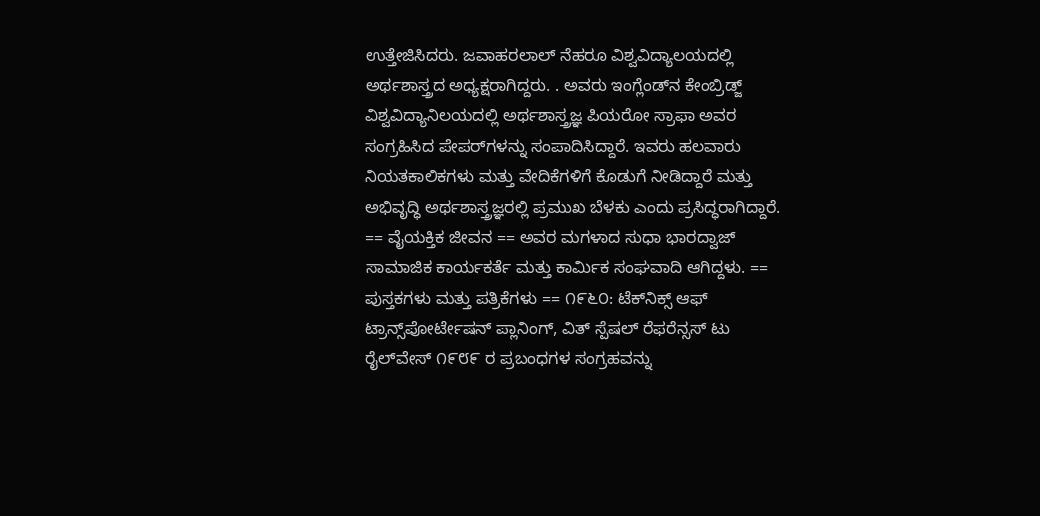ಉತ್ತೇಜಿಸಿದರು. ಜವಾಹರಲಾಲ್ ನೆಹರೂ ವಿಶ್ವವಿದ್ಯಾಲಯದಲ್ಲಿ ಅರ್ಥಶಾಸ್ತ್ರದ ಅಧ್ಯಕ್ಷರಾಗಿದ್ದರು. . ಅವರು ಇಂಗ್ಲೆಂಡ್‌ನ ಕೇಂಬ್ರಿಡ್ಜ್ ವಿಶ್ವವಿದ್ಯಾನಿಲಯದಲ್ಲಿ ಅರ್ಥಶಾಸ್ತ್ರಜ್ಞ ಪಿಯರೋ ಸ್ರಾಫಾ ಅವರ ಸಂಗ್ರಹಿಸಿದ ಪೇಪರ್‌ಗಳನ್ನು ಸಂಪಾದಿಸಿದ್ದಾರೆ. ಇವರು ಹಲವಾರು ನಿಯತಕಾಲಿಕಗಳು ಮತ್ತು ವೇದಿಕೆಗಳಿಗೆ ಕೊಡುಗೆ ನೀಡಿದ್ದಾರೆ ಮತ್ತು ಅಭಿವೃದ್ಧಿ ಅರ್ಥಶಾಸ್ತ್ರಜ್ಞರಲ್ಲಿ ಪ್ರಮುಖ ಬೆಳಕು ಎಂದು ಪ್ರಸಿದ್ಧರಾಗಿದ್ದಾರೆ. == ವೈಯಕ್ತಿಕ ಜೀವನ == ಅವರ ಮಗಳಾದ ಸುಧಾ ಭಾರದ್ವಾಜ್ ಸಾಮಾಜಿಕ ಕಾರ್ಯಕರ್ತೆ ಮತ್ತು ಕಾರ್ಮಿಕ ಸಂಘವಾದಿ ಆಗಿದ್ದಳು. == ಪುಸ್ತಕಗಳು ಮತ್ತು ಪತ್ರಿಕೆಗಳು == ೧೯೬೦: ಟೆಕ್‌ನಿಕ್ಸ್ ಆಫ್ ಟ್ರಾನ್ಸ್‌ಪೋರ್ಟೇಷನ್ ಪ್ಲಾನಿಂಗ್, ವಿತ್ ಸ್ಪೆಷಲ್ ರೆಫರೆನ್ಸಸ್ ಟು ರೈಲ್‌ವೇಸ್ ೧೯೮೯ ರ ಪ್ರಬಂಧಗಳ ಸಂಗ್ರಹವನ್ನು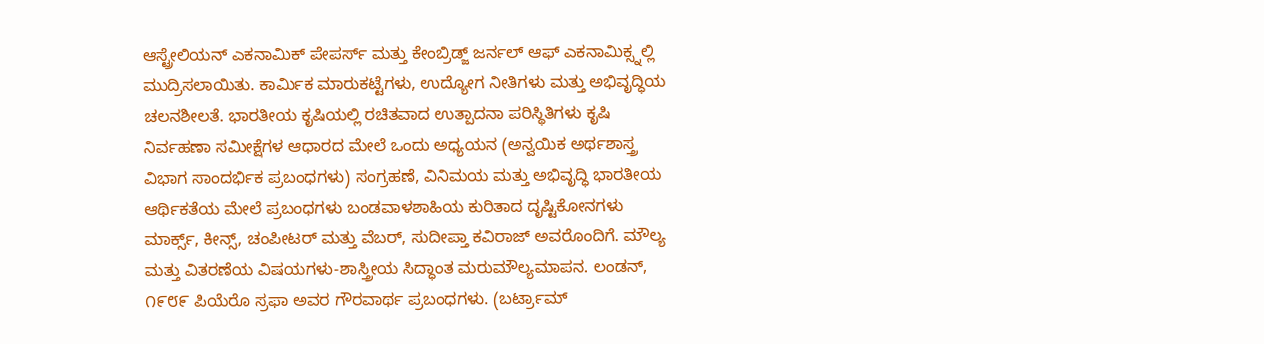ಆಸ್ಟ್ರೇಲಿಯನ್ ಎಕನಾಮಿಕ್ ಪೇಪರ್ಸ್ ಮತ್ತು ಕೇಂಬ್ರಿಡ್ಜ್ ಜರ್ನಲ್ ಆಫ್ ಎಕನಾಮಿಕ್ಸ್ನಲ್ಲಿ ಮುದ್ರಿಸಲಾಯಿತು. ಕಾರ್ಮಿಕ ಮಾರುಕಟ್ಟೆಗಳು, ಉದ್ಯೋಗ ನೀತಿಗಳು ಮತ್ತು ಅಭಿವೃದ್ಧಿಯ ಚಲನಶೀಲತೆ. ಭಾರತೀಯ ಕೃಷಿಯಲ್ಲಿ ರಚಿತವಾದ ಉತ್ಪಾದನಾ ಪರಿಸ್ಥಿತಿಗಳು ಕೃಷಿ ನಿರ್ವಹಣಾ ಸಮೀಕ್ಷೆಗಳ ಆಧಾರದ ಮೇಲೆ ಒಂದು ಅಧ್ಯಯನ (ಅನ್ವಯಿಕ ಅರ್ಥಶಾಸ್ತ್ರ ವಿಭಾಗ ಸಾಂದರ್ಭಿಕ ಪ್ರಬಂಧಗಳು) ಸಂಗ್ರಹಣೆ, ವಿನಿಮಯ ಮತ್ತು ಅಭಿವೃದ್ಧಿ ಭಾರತೀಯ ಆರ್ಥಿಕತೆಯ ಮೇಲೆ ಪ್ರಬಂಧಗಳು ಬಂಡವಾಳಶಾಹಿಯ ಕುರಿತಾದ ದೃಷ್ಟಿಕೋನಗಳು ಮಾರ್ಕ್ಸ್, ಕೀನ್ಸ್, ಚಂಪೀಟರ್ ಮತ್ತು ವೆಬರ್, ಸುದೀಪ್ತಾ ಕವಿರಾಜ್ ಅವರೊಂದಿಗೆ. ಮೌಲ್ಯ ಮತ್ತು ವಿತರಣೆಯ ವಿಷಯಗಳು-ಶಾಸ್ತ್ರೀಯ ಸಿದ್ಧಾಂತ ಮರುಮೌಲ್ಯಮಾಪನ. ಲಂಡನ್, ೧೯೮೯ ಪಿಯೆರೊ ಸ್ರಫಾ ಅವರ ಗೌರವಾರ್ಥ ಪ್ರಬಂಧಗಳು. (ಬರ್ಟ್ರಾಮ್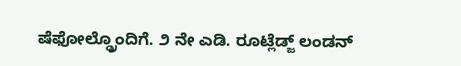ಷೆಫೋಲ್ಡ್ರೊಂದಿಗೆ. ೨ ನೇ ಎಡಿ. ರೂಟ್ಲೆಡ್ಜ್ ಲಂಡನ್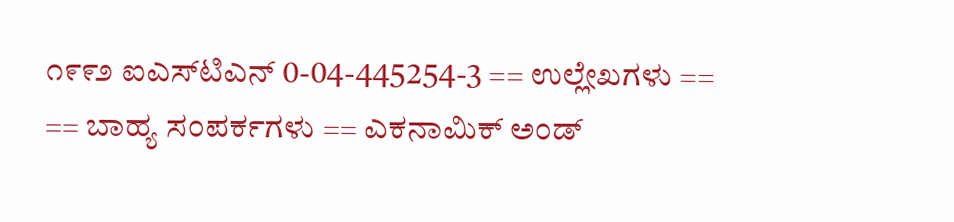೧೯೯೨ ಐಎಸ್‌ಟಿಎನ್ 0-04-445254-3 == ಉಲ್ಲೇಖಗಳು == == ಬಾಹ್ಯ ಸಂಪರ್ಕಗಳು == ಎಕನಾಮಿಕ್ ಅಂಡ್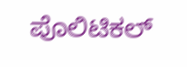ಪೊಲಿಟಿಕಲ್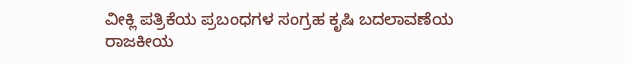ವೀಕ್ಲಿ ಪತ್ರಿಕೆಯ ಪ್ರಬಂಧಗಳ ಸಂಗ್ರಹ ಕೃಷಿ ಬದಲಾವಣೆಯ ರಾಜಕೀಯ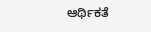ಆರ್ಥಿಕತೆ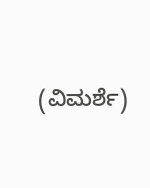(ವಿಮರ್ಶೆ)